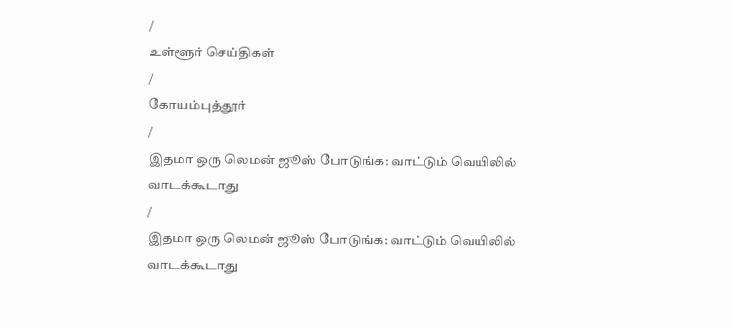/
உள்ளூர் செய்திகள்
/
கோயம்புத்தூர்
/
இதமா ஒரு லெமன் ஜூஸ் போடுங்க: வாட்டும் வெயிலில் வாடக்கூடாது
/
இதமா ஒரு லெமன் ஜூஸ் போடுங்க: வாட்டும் வெயிலில் வாடக்கூடாது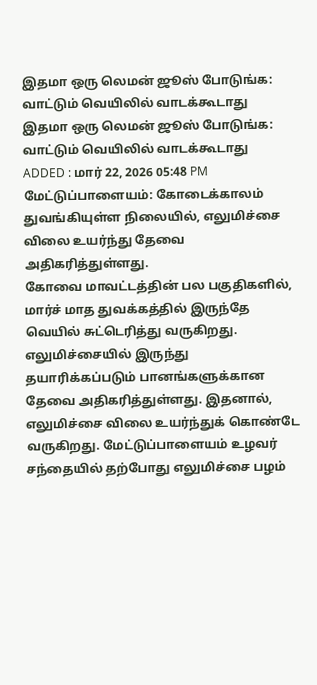இதமா ஒரு லெமன் ஜூஸ் போடுங்க: வாட்டும் வெயிலில் வாடக்கூடாது
இதமா ஒரு லெமன் ஜூஸ் போடுங்க: வாட்டும் வெயிலில் வாடக்கூடாது
ADDED : மார் 22, 2026 05:48 PM
மேட்டுப்பாளையம்: கோடைக்காலம் துவங்கியுள்ள நிலையில், எலுமிச்சை விலை உயர்ந்து தேவை அதிகரித்துள்ளது.
கோவை மாவட்டத்தின் பல பகுதிகளில், மார்ச் மாத துவக்கத்தில் இருந்தே வெயில் சுட்டெரித்து வருகிறது. எலுமிச்சையில் இருந்து தயாரிக்கப்படும் பானங்களுக்கான தேவை அதிகரித்துள்ளது. இதனால், எலுமிச்சை விலை உயர்ந்துக் கொண்டே வருகிறது. மேட்டுப்பாளையம் உழவர் சந்தையில் தற்போது எலுமிச்சை பழம்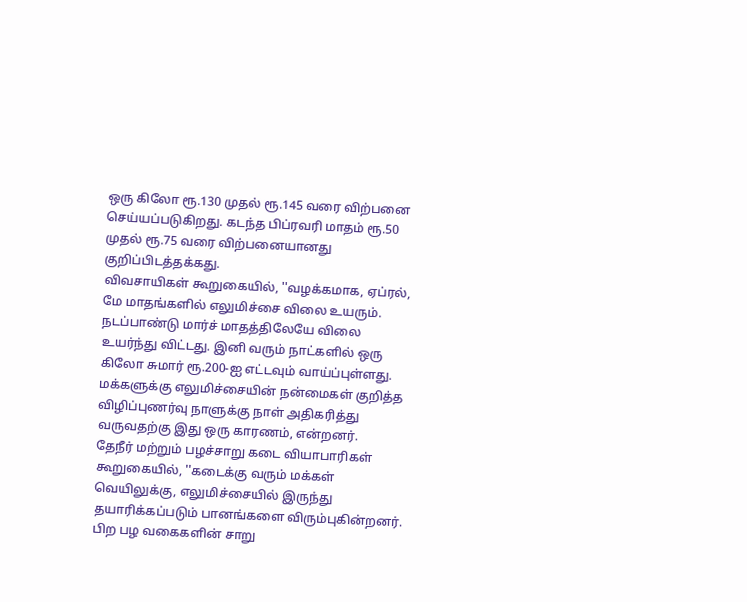ஒரு கிலோ ரூ.130 முதல் ரூ.145 வரை விற்பனை செய்யப்படுகிறது. கடந்த பிப்ரவரி மாதம் ரூ.50 முதல் ரூ.75 வரை விற்பனையானது குறிப்பிடத்தக்கது.
விவசாயிகள் கூறுகையில், ''வழக்கமாக, ஏப்ரல், மே மாதங்களில் எலுமிச்சை விலை உயரும். நடப்பாண்டு மார்ச் மாதத்திலேயே விலை உயர்ந்து விட்டது. இனி வரும் நாட்களில் ஒரு கிலோ சுமார் ரூ.200-ஐ எட்டவும் வாய்ப்புள்ளது. மக்களுக்கு எலுமிச்சையின் நன்மைகள் குறித்த விழிப்புணர்வு நாளுக்கு நாள் அதிகரித்து வருவதற்கு இது ஒரு காரணம், என்றனர்.
தேநீர் மற்றும் பழச்சாறு கடை வியாபாரிகள் கூறுகையில், ''கடைக்கு வரும் மக்கள் வெயிலுக்கு, எலுமிச்சையில் இருந்து தயாரிக்கப்படும் பானங்களை விரும்புகின்றனர். பிற பழ வகைகளின் சாறு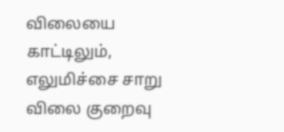விலையை காட்டிலும், எலுமிச்சை சாறு விலை குறைவு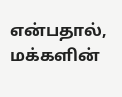என்பதால், மக்களின்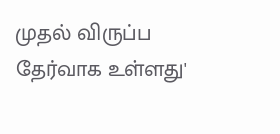முதல் விருப்ப தேர்வாக உள்ளது'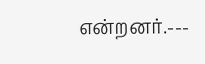என்றனர்.---